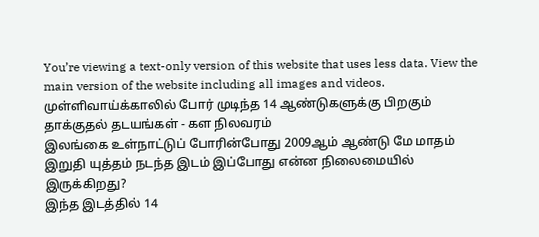You’re viewing a text-only version of this website that uses less data. View the main version of the website including all images and videos.
முள்ளிவாய்க்காலில் போர் முடிந்த 14 ஆண்டுகளுக்கு பிறகும் தாக்குதல் தடயங்கள் - கள நிலவரம்
இலங்கை உள்நாட்டுப் போரின்போது 2009ஆம் ஆண்டு மே மாதம் இறுதி யுத்தம் நடந்த இடம் இப்போது என்ன நிலைமையில் இருக்கிறது?
இந்த இடத்தில் 14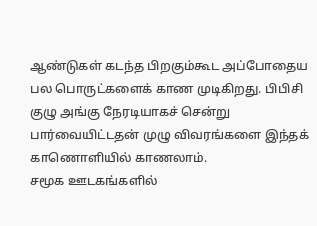ஆண்டுகள் கடந்த பிறகும்கூட அப்போதைய பல பொருட்களைக் காண முடிகிறது. பிபிசி குழு அங்கு நேரடியாகச் சென்று பார்வையிட்டதன் முழு விவரங்களை இந்தக் காணொளியில் காணலாம்.
சமூக ஊடகங்களில்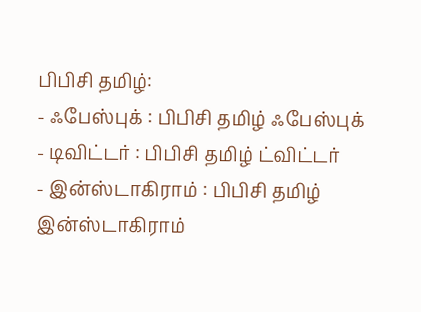பிபிசி தமிழ்:
- ஃபேஸ்புக் : பிபிசி தமிழ் ஃபேஸ்புக்
- டிவிட்டர் : பிபிசி தமிழ் ட்விட்டர்
- இன்ஸ்டாகிராம் : பிபிசி தமிழ் இன்ஸ்டாகிராம்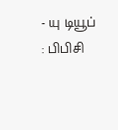- யு டியூப் : பிபிசி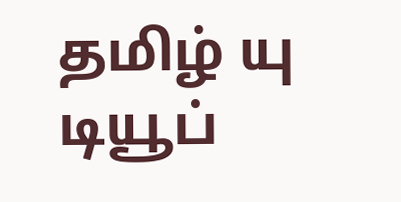தமிழ் யு டியூப்